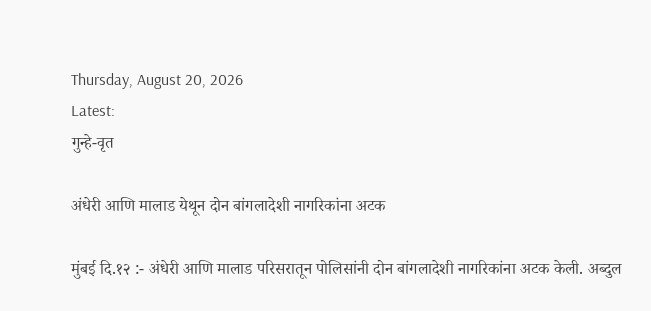Thursday, August 20, 2026
Latest:
गुन्हे-वृत

अंधेरी आणि मालाड येथून दोन बांगलादेशी नागरिकांना अटक

मुंबई दि.१२ :- अंधेरी आणि मालाड परिसरातून पोलिसांनी दोन बांगलादेशी नागरिकांना अटक केली. अब्दुल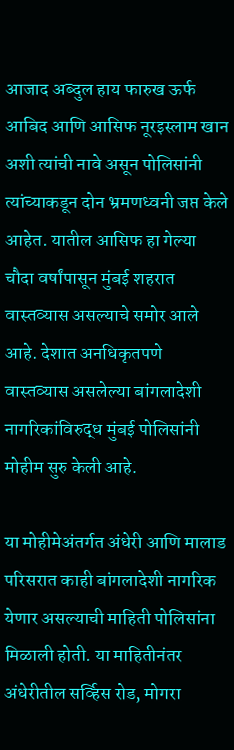आजाद अब्दुल हाय फारुख ऊर्फ आबिद आणि आसिफ नूरइस्लाम खान अशी त्यांची नावे असून पोलिसांनी त्यांच्याकडून दोन भ्रमणध्वनी जप्त केले आहेत. यातील आसिफ हा गेल्या चौदा वर्षांपासून मुंबई शहरात वास्तव्यास असल्याचे समोर आले आहे. देशात अनधिकृतपणे वास्तव्यास असलेल्या बांगलादेशी नागरिकांविरुद्ध मुंबई पोलिसांनी मोहीम सुरु केली आहे.

या मोहीमेअंतर्गत अंधेरी आणि मालाड परिसरात काही बांगलादेशी नागरिक येणार असल्याची माहिती पोलिसांना मिळाली होती. या माहितीनंतर अंधेरीतील सर्व्हिस रोड, मोगरा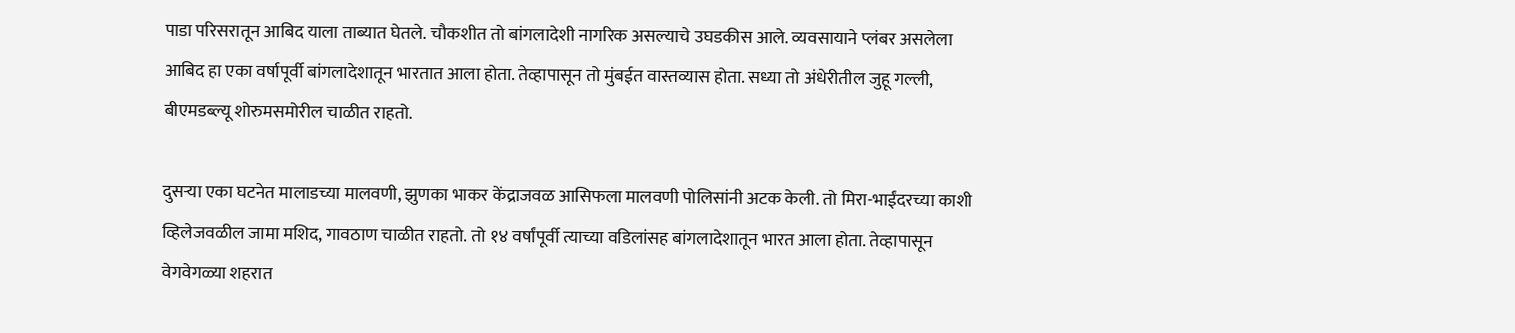पाडा परिसरातून आबिद याला ताब्यात घेतले. चौकशीत तो बांगलादेशी नागरिक असल्याचे उघडकीस आले. व्यवसायाने प्लंबर असलेला आबिद हा एका वर्षापूर्वी बांगलादेशातून भारतात आला होता. तेव्हापासून तो मुंबईत वास्तव्यास होता. सध्या तो अंधेरीतील जुहू गल्ली, बीएमडब्ल्यू शोरुमसमोरील चाळीत राहतो.

दुसर्‍या एका घटनेत मालाडच्या मालवणी, झुणका भाकर केंद्राजवळ आसिफला मालवणी पोलिसांनी अटक केली. तो मिरा-भाईंदरच्या काशी व्हिलेजवळील जामा मशिद, गावठाण चाळीत राहतो. तो १४ वर्षांपूर्वी त्याच्या वडिलांसह बांगलादेशातून भारत आला होता. तेव्हापासून वेगवेगळ्या शहरात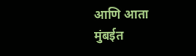आणि आता मुंबईत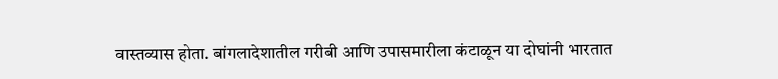वास्तव्यास होता. बांगलादेशातील गरीबी आणि उपासमारीला कंटाळून या दोघांनी भारतात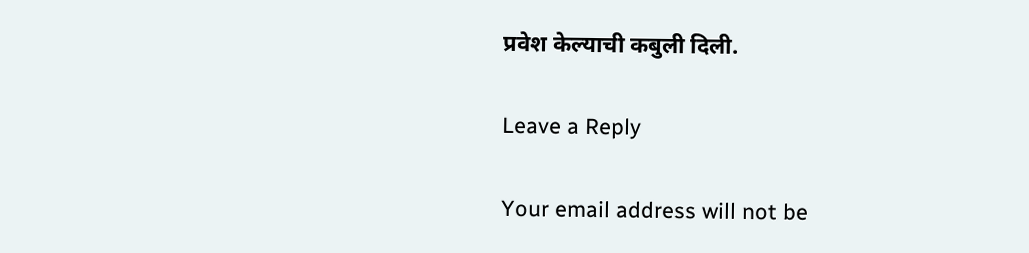प्रवेश केल्याची कबुली दिली.

Leave a Reply

Your email address will not be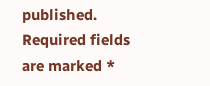published. Required fields are marked *